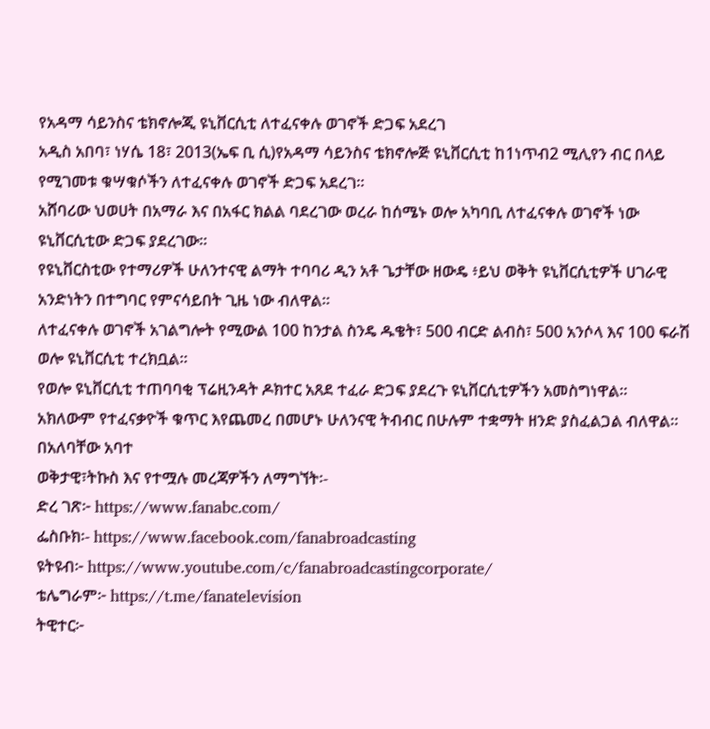የአዳማ ሳይንስና ቴክኖሎጂ ዩኒቨርሲቲ ለተፈናቀሉ ወገኖች ድጋፍ አደረገ
አዲስ አበባ፣ ነሃሴ 18፣ 2013(ኤፍ ቢ ሲ)የአዳማ ሳይንስና ቴክኖሎጅ ዩኒቨርሲቲ ከ1ነጥብ2 ሚሊየን ብር በላይ የሚገመቱ ቁሣቁሶችን ለተፈናቀሉ ወገኖች ድጋፍ አደረገ።
አሸባሪው ህወሀት በአማራ እና በአፋር ክልል ባደረገው ወረራ ከሰሜኑ ወሎ አካባቢ ለተፈናቀሉ ወገኖች ነው ዩኒቨርሲቲው ድጋፍ ያደረገው።
የዩኒቨርስቲው የተማሪዎች ሁለንተናዊ ልማት ተባባሪ ዲን አቶ ጌታቸው ዘውዴ ፥ይህ ወቅት ዩኒቨርሲቲዎች ሀገራዊ አንድነትን በተግባር የምናሳይበት ጊዜ ነው ብለዋል።
ለተፈናቀሉ ወገኖች አገልግሎት የሚውል 100 ከንታል ስንዴ ዱቄት፣ 500 ብርድ ልብስ፣ 500 አንሶላ እና 100 ፍራሽ ወሎ ዩኒቨርሲቲ ተረክቧል።
የወሎ ዩኒቨርሲቲ ተጠባባቂ ፕሬዚንዳት ዶክተር አጸደ ተፈራ ድጋፍ ያደረጉ ዩኒቨርሲቲዎችን አመስግነዋል።
አክለውም የተፈናቃዮች ቁጥር እየጨመረ በመሆኑ ሁለንናዊ ትብብር በሁሉም ተቋማት ዘንድ ያስፈልጋል ብለዋል።
በአለባቸው አባተ
ወቅታዊ፣ትኩስ እና የተሟሉ መረጃዎችን ለማግኘት፡-
ድረ ገጽ፦ https://www.fanabc.com/
ፌስቡክ፡- https://www.facebook.com/fanabroadcasting
ዩትዩብ፦ https://www.youtube.com/c/fanabroadcastingcorporate/
ቴሌግራም፦ https://t.me/fanatelevision
ትዊተር፦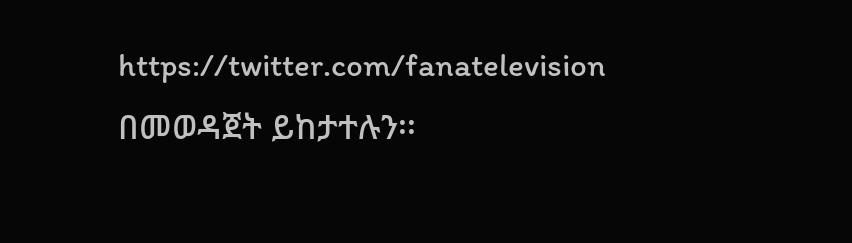https://twitter.com/fanatelevision በመወዳጀት ይከታተሉን፡፡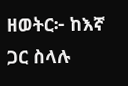ዘወትር፦ ከእኛ ጋር ስላሉ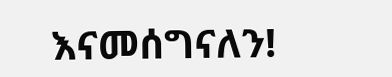እናመሰግናለን!